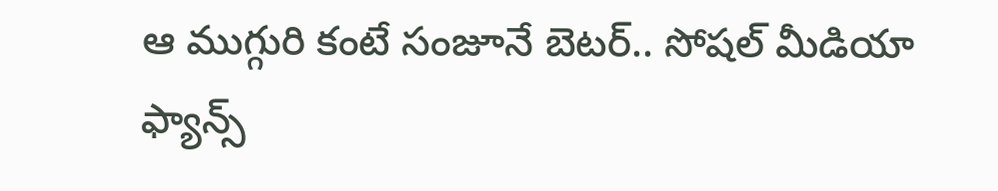ఆ ముగ్గురి కంటే సంజూనే బెటర్.. సోషల్ మీడియా ఫ్యాన్స్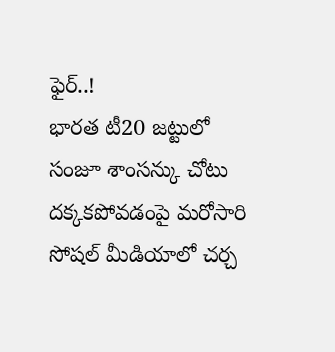ఫైర్..!
భారత టీ20 జట్టులో సంజూ శాంసన్కు చోటు దక్కకపోవడంపై మరోసారి సోషల్ మీడియాలో చర్చ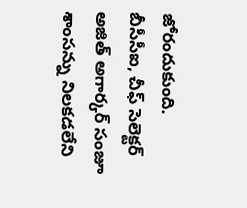జోరందుకుంది. బీసీసీఐ, చీఫ్ సెలెక్టర్ అజిత్ అగార్కర్ సంజూ శాంసన్ను నిలకడలేని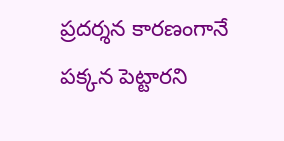ప్రదర్శన కారణంగానే పక్కన పెట్టారని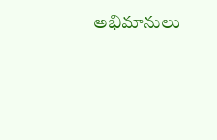అభిమానులు